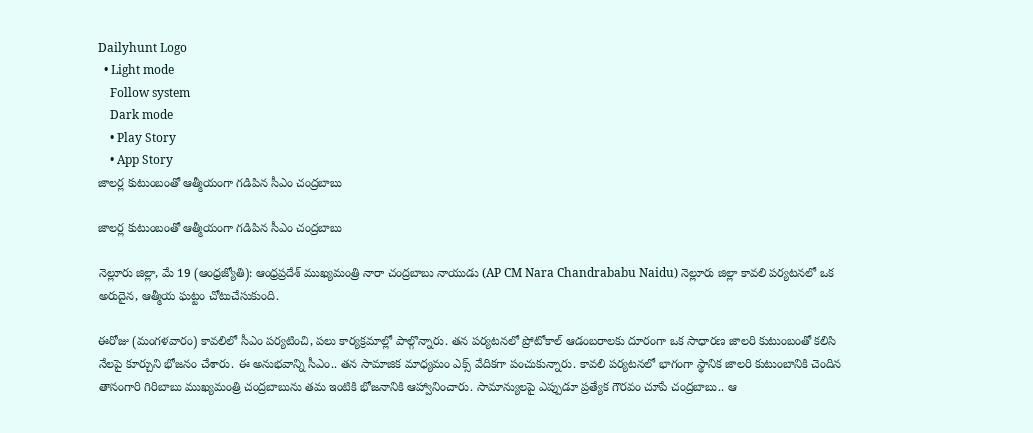Dailyhunt Logo
  • Light mode
    Follow system
    Dark mode
    • Play Story
    • App Story
జాలర్ల కుటుంబంతో ఆత్మీయంగా గడిపిన సీఎం చంద్రబాబు

జాలర్ల కుటుంబంతో ఆత్మీయంగా గడిపిన సీఎం చంద్రబాబు

నెల్లూరు జిల్లా, మే 19 (ఆంధ్రజ్యోతి): ఆంధ్రప్రదేశ్ ముఖ్యమంత్రి నారా చంద్రబాబు నాయుడు (AP CM Nara Chandrababu Naidu) నెల్లూరు జిల్లా కావలి పర్యటనలో ఒక అరుదైన, ఆత్మీయ ఘట్టం చోటుచేసుకుంది.

ఈరోజు (మంగళవారం) కావలిలో సీఎం పర్యటించి, పలు కార్యక్రమాల్లో పాల్గొన్నారు. తన పర్యటనలో ప్రోటోకాల్ ఆడంబరాలకు దూరంగా ఒక సాధారణ జాలరి కుటుంబంతో కలిసి నేలపై కూర్చుని భోజనం చేశారు. ఈ అనుభవాన్ని సీఎం.. తన సామాజిక మాధ్యమం ఎక్స్ వేదికగా పంచుకున్నారు. కావలి పర్యటనలో భాగంగా స్థానిక జాలరి కుటుంబానికి చెందిన తానంగారి గిరిబాబు ముఖ్యమంత్రి చంద్రబాబును తమ ఇంటికి భోజనానికి ఆహ్వానించారు. సామాన్యులపై ఎప్పుడూ ప్రత్యేక గౌరవం చూపే చంద్రబాబు.. ఆ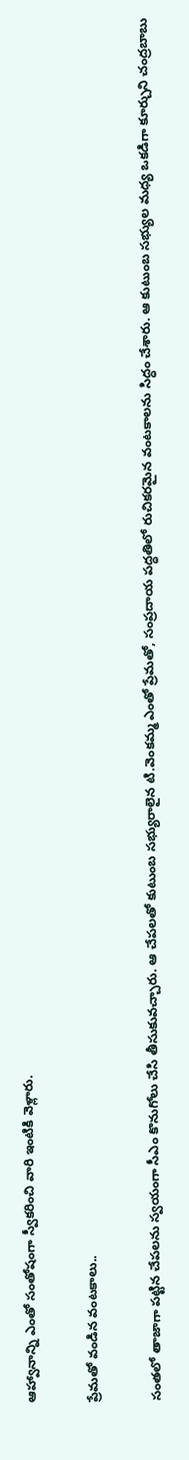ఆహ్వానాన్ని ఎంతో సంతోషంగా స్వీకరించి వారి ఇంటికి వెళ్లారు.

ప్రేమతో వండిన వంటకాలు..

సంతలో తాజాగా పట్టిన చేపలను స్వయంగా సీఎం కొనుగోలు చేసి తీసుకువచ్చారు. ఆ చేపలతో కుటుంబ సభ్యురాలైన టి.వెంకమ్మ ఎంతో ప్రేమతో, సంప్రదాయ పద్ధతిలో రుచికరమైన వంటకాలను సిద్ధం చేశారు. ఆ కుటుంబ సభ్యుల మధ్య ఒకడిగా కూర్చుని చంద్రబాబు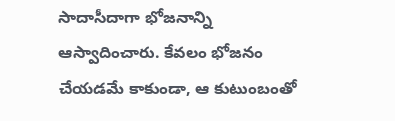సాదాసీదాగా భోజనాన్ని ఆస్వాదించారు. కేవలం భోజనం చేయడమే కాకుండా, ఆ కుటుంబంతో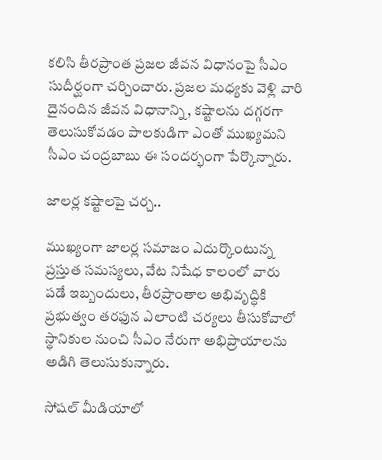కలిసి తీరప్రాంత ప్రజల జీవన విధానంపై సీఎం సుదీర్ఘంగా చర్చించారు. ప్రజల మధ్యకు వెళ్లి వారి దైనందిన జీవన విధానాన్ని, కష్టాలను దగ్గరగా తెలుసుకోవడం పాలకుడిగా ఎంతో ముఖ్యమని సీఎం చంద్రబాబు ఈ సందర్భంగా పేర్కొన్నారు.

జాలర్ల కష్టాలపై చర్చ..

ముఖ్యంగా జాలర్ల సమాజం ఎదుర్కొంటున్న ప్రస్తుత సమస్యలు, వేట నిషేధ కాలంలో వారు పడే ఇబ్బందులు, తీరప్రాంతాల అభివృద్ధికి ప్రభుత్వం తరఫున ఎలాంటి చర్యలు తీసుకోవాలో స్థానికుల నుంచి సీఎం నేరుగా అభిప్రాయాలను అడిగి తెలుసుకున్నారు.

సోషల్ మీడియాలో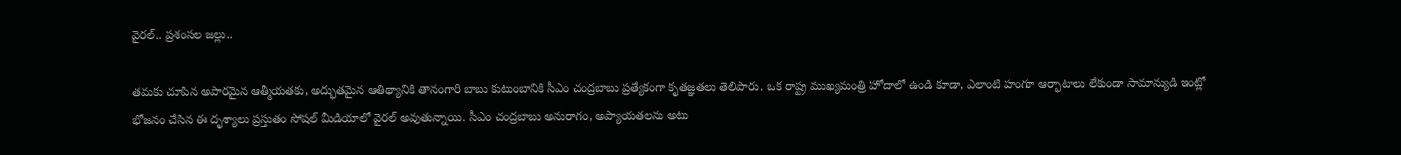వైరల్.. ప్రశంసల జల్లు..

తమకు చూపిన అపారమైన ఆత్మీయతకు, అద్భుతమైన ఆతిథ్యానికి తానంగారి బాబు కుటుంబానికి సీఎం చంద్రబాబు ప్రత్యేకంగా కృతజ్ఞతలు తెలిపారు. ఒక రాష్ట్ర ముఖ్యమంత్రి హోదాలో ఉండి కూడా, ఎలాంటి హంగూ ఆర్భాటాలు లేకుండా సామాన్యుడి ఇంట్లో భోజనం చేసిన ఈ దృశ్యాలు ప్రస్తుతం సోషల్ మీడియాలో వైరల్ అవుతున్నాయి. సీఎం చంద్రబాబు అనురాగం, అప్యాయతలను అటు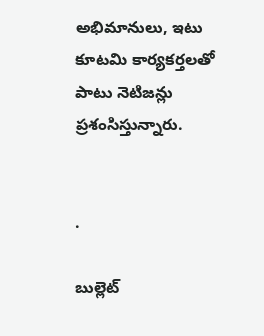అభిమానులు, ఇటు కూటమి కార్యకర్తలతో పాటు నెటిజన్లు ప్రశంసిస్తున్నారు.


.

బుల్లెట్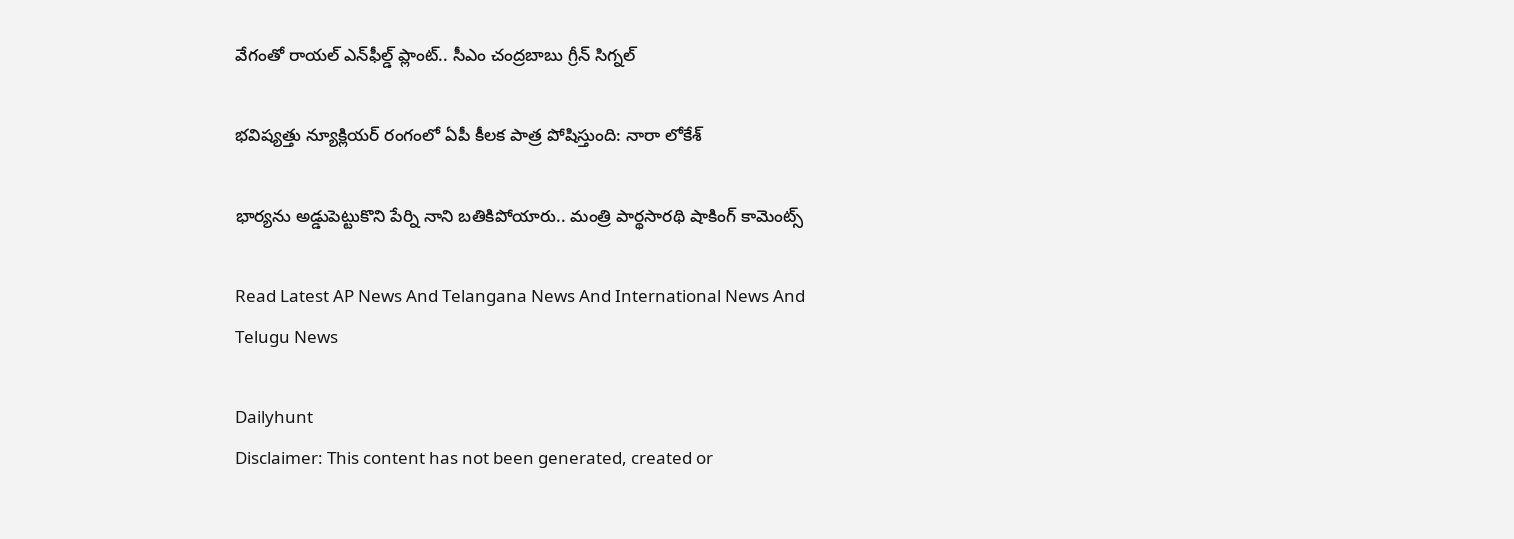వేగంతో రాయల్ ఎన్‌ఫీల్డ్ ప్లాంట్.. సీఎం చంద్రబాబు గ్రీన్ సిగ్నల్

భవిష్యత్తు న్యూక్లియర్ రంగంలో ఏపీ కీలక పాత్ర పోషిస్తుంది: నారా లోకేశ్

భార్యను అడ్డుపెట్టుకొని పేర్ని నాని బతికిపోయారు.. మంత్రి పార్థసారథి షాకింగ్ కామెంట్స్

Read Latest AP News And Telangana News And International News And Telugu News

Dailyhunt
Disclaimer: This content has not been generated, created or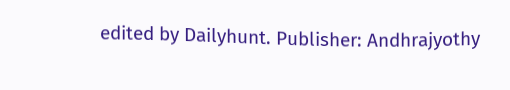edited by Dailyhunt. Publisher: Andhrajyothy